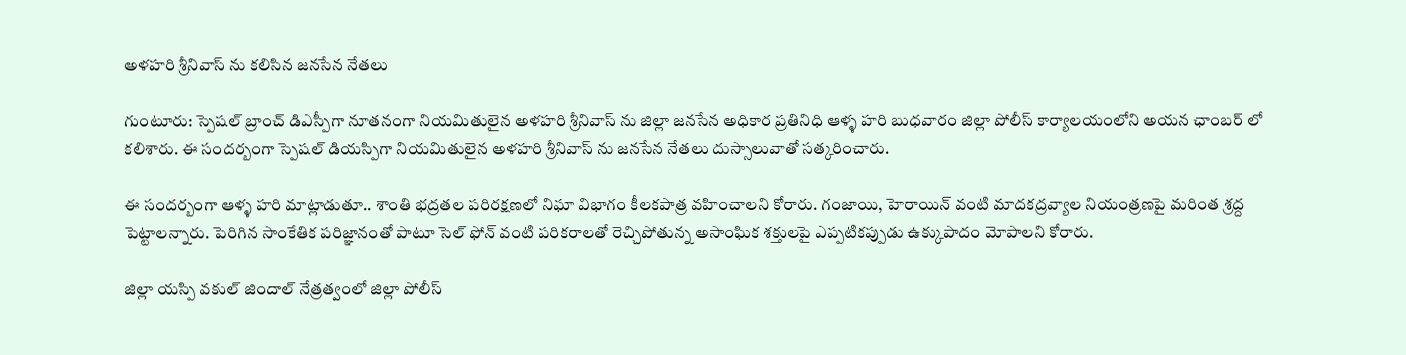అళహరి శ్రీనివాస్ ను కలిసిన జనసేన నేతలు

గుంటూరు: స్పెషల్ బ్రాంచ్ డిఎస్పీగా నూతనంగా నియమితులైన అళహరి శ్రీనివాస్ ను జిల్లా జనసేన అధికార ప్రతినిధి ఆళ్ళ హరి బుధవారం జిల్లా పోలీస్ కార్యాలయంలోని అయన ఛాంబర్ లో కలిశారు. ఈ సందర్బంగా స్పెషల్ డియస్పిగా నియమితులైన అళహరి శ్రీనివాస్ ను జనసేన నేతలు దుస్సాలువాతో సత్కరించారు.

ఈ సందర్బంగా ఆళ్ళ హరి మాట్లాడుతూ.. శాంతి భద్రతల పరిరక్షణలో నిఘా విభాగం కీలకపాత్ర వహించాలని కోరారు. గంజాయి, హెరాయిన్ వంటి మాదకద్రవ్యాల నియంత్రణపై మరింత శ్రద్ద పెట్టాలన్నారు. పెరిగిన సాంకేతిక పరిజ్ఞానంతో పాటూ సెల్ ఫోన్ వంటి పరికరాలతో రెచ్చిపోతున్న అసాంఘిక శక్తులపై ఎప్పటికప్పుడు ఉక్కుపాదం మోపాలని కోరారు.

జిల్లా యస్పి వకుల్ జిందాల్ నేత్రత్వంలో జిల్లా పోలీస్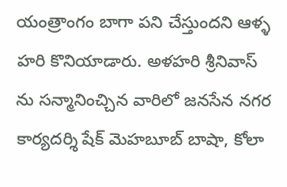యంత్రాంగం బాగా పని చేస్తుందని ఆళ్ళ హరి కొనియాడారు. అళహరి శ్రీనివాస్ ను సన్మానించ్చిన వారిలో జనసేన నగర కార్యదర్శి షేక్ మెహబూబ్ బాషా, కోలా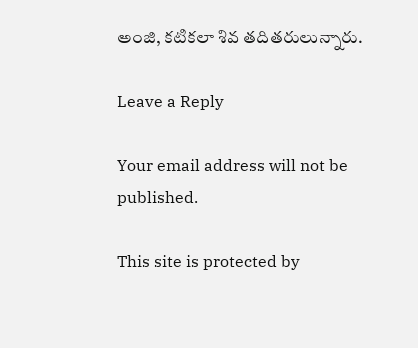అంజి, కటికలా శివ తదితరులున్నారు.

Leave a Reply

Your email address will not be published.

This site is protected by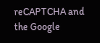reCAPTCHA and the Google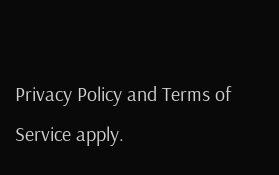Privacy Policy and Terms of Service apply.